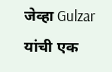जेव्हा Gulzar यांची एक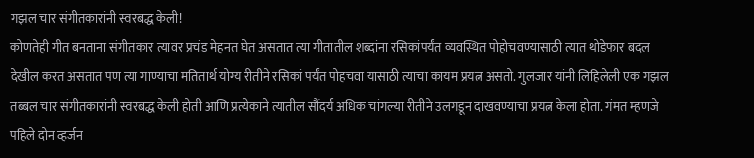गझल चार संगीतकारांनी स्वरबद्ध केली!
कोणतेही गीत बनताना संगीतकार त्यावर प्रचंड मेहनत घेत असतात त्या गीतातील शब्दांना रसिकांपर्यंत व्यवस्थित पोहोचवण्यासाठी त्यात थोडेफार बदल देखील करत असतात पण त्या गाण्याचा मतितार्थ योग्य रीतीने रसिकां पर्यंत पोहचवा यासाठी त्याचा कायम प्रयत्न असतो. गुलजार यांनी लिहिलेली एक गझल तब्बल चार संगीतकारांनी स्वरबद्ध केली होती आणि प्रत्येकाने त्यातील सौंदर्य अधिक चांगल्या रीतीने उलगडून दाखवण्याचा प्रयत्न केला होता. गंमत म्हणजे पहिले दोन व्हर्जन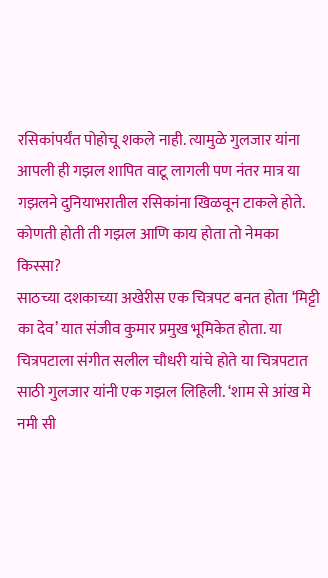रसिकांपर्यंत पोहोचू शकले नाही. त्यामुळे गुलजार यांना आपली ही गझल शापित वाटू लागली पण नंतर मात्र या गझलने दुनियाभरातील रसिकांना खिळवून टाकले होते. कोणती होती ती गझल आणि काय होता तो नेमका किस्सा?
साठच्या दशकाच्या अखेरीस एक चित्रपट बनत होता ‘मिट्टी का देव’ यात संजीव कुमार प्रमुख भूमिकेत होता. या चित्रपटाला संगीत सलील चौधरी यांचे होते या चित्रपटात साठी गुलजार यांनी एक गझल लिहिली. ‘शाम से आंख मे नमी सी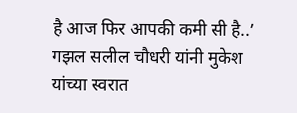है आज फिर आपकी कमी सी है..’ गझल सलील चौधरी यांनी मुकेश यांच्या स्वरात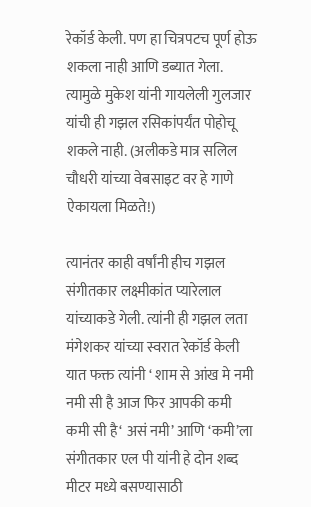रेकॉर्ड केली. पण हा चित्रपटच पूर्ण होऊ शकला नाही आणि डब्यात गेला. त्यामुळे मुकेश यांनी गायलेली गुलजार यांची ही गझल रसिकांपर्यंत पोहोचू शकले नाही. (अलीकडे मात्र सलिल चौधरी यांच्या वेबसाइट वर हे गाणे ऐकायला मिळते!)

त्यानंतर काही वर्षांनी हीच गझल संगीतकार लक्ष्मीकांत प्यारेलाल यांच्याकडे गेली. त्यांनी ही गझल लता मंगेशकर यांच्या स्वरात रेकॉर्ड केली यात फक्त त्यांनी ‘ शाम से आंख मे नमी नमी सी है आज फिर आपकी कमी कमी सी है‘ असं नमी’ आणि ‘कमी’ला संगीतकार एल पी यांनी हे दोन शब्द मीटर मध्ये बसण्यासाठी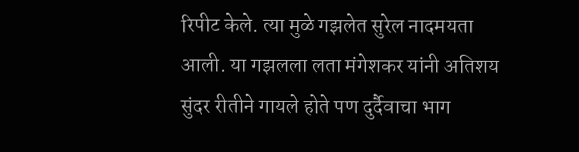रिपीट केले. त्या मुळे गझलेत सुरेल नादमयता आली. या गझलला लता मंगेशकर यांनी अतिशय सुंदर रीतीने गायले होते पण दुर्दैवाचा भाग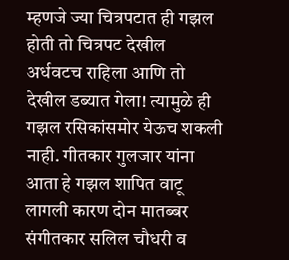म्हणजे ज्या चित्रपटात ही गझल होती तो चित्रपट देखील अर्धवटच राहिला आणि तो देखील डब्यात गेला! त्यामुळे ही गझल रसिकांसमोर येऊच शकली नाही. गीतकार गुलजार यांना आता हे गझल शापित वाटू लागली कारण दोन मातब्बर संगीतकार सलिल चौधरी व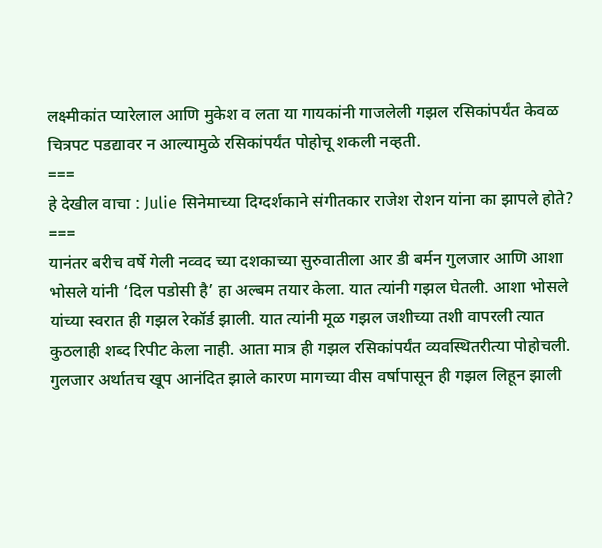लक्ष्मीकांत प्यारेलाल आणि मुकेश व लता या गायकांनी गाजलेली गझल रसिकांपर्यंत केवळ चित्रपट पडद्यावर न आल्यामुळे रसिकांपर्यंत पोहोचू शकली नव्हती.
===
हे देखील वाचा : Julie सिनेमाच्या दिग्दर्शकाने संगीतकार राजेश रोशन यांना का झापले होते?
===
यानंतर बरीच वर्षे गेली नव्वद च्या दशकाच्या सुरुवातीला आर डी बर्मन गुलजार आणि आशा भोसले यांनी ‘दिल पडोसी है’ हा अल्बम तयार केला. यात त्यांनी गझल घेतली. आशा भोसले यांच्या स्वरात ही गझल रेकॉर्ड झाली. यात त्यांनी मूळ गझल जशीच्या तशी वापरली त्यात कुठलाही शब्द रिपीट केला नाही. आता मात्र ही गझल रसिकांपर्यंत व्यवस्थितरीत्या पोहोचली. गुलजार अर्थातच खूप आनंदित झाले कारण मागच्या वीस वर्षापासून ही गझल लिहून झाली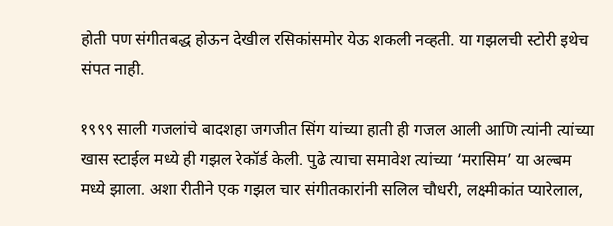होती पण संगीतबद्ध होऊन देखील रसिकांसमोर येऊ शकली नव्हती. या गझलची स्टोरी इथेच संपत नाही.

१९९९ साली गजलांचे बादशहा जगजीत सिंग यांच्या हाती ही गजल आली आणि त्यांनी त्यांच्या खास स्टाईल मध्ये ही गझल रेकॉर्ड केली. पुढे त्याचा समावेश त्यांच्या ‘मरासिम’ या अल्बम मध्ये झाला. अशा रीतीने एक गझल चार संगीतकारांनी सलिल चौधरी, लक्ष्मीकांत प्यारेलाल,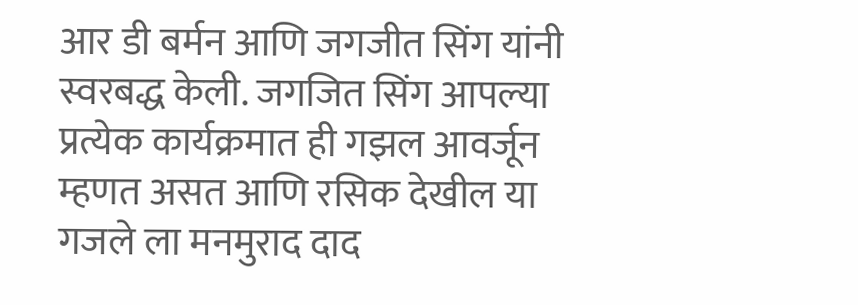आर डी बर्मन आणि जगजीत सिंग यांनी स्वरबद्ध केली. जगजित सिंग आपल्या प्रत्येक कार्यक्रमात ही गझल आवर्जून म्हणत असत आणि रसिक देखील या गजले ला मनमुराद दाद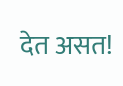देत असत!